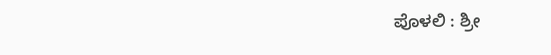ಪೊಳಲಿ : ಶ್ರೀ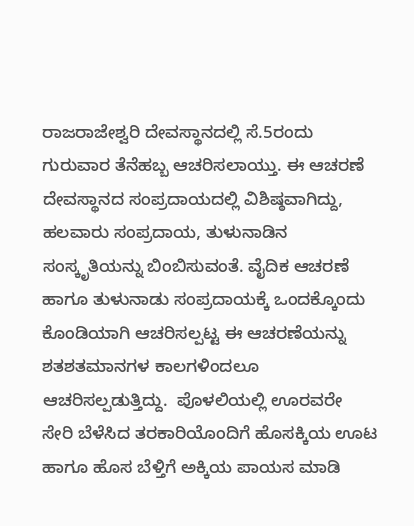ರಾಜರಾಜೇಶ್ವರಿ ದೇವಸ್ಥಾನದಲ್ಲಿ ಸೆ.5ರಂದು ಗುರುವಾರ ತೆನೆಹಬ್ಬ ಆಚರಿಸಲಾಯ್ತು. ಈ ಆಚರಣೆ ದೇವಸ್ಥಾನದ ಸಂಪ್ರದಾಯದಲ್ಲಿ ವಿಶಿಷ್ಠವಾಗಿದ್ದು, ಹಲವಾರು ಸಂಪ್ರದಾಯ, ತುಳುನಾಡಿನ ಸಂಸ್ಕೃತಿಯನ್ನು ಬಿಂಬಿಸುವಂತೆ. ವೈದಿಕ ಆಚರಣೆ ಹಾಗೂ ತುಳುನಾಡು ಸಂಪ್ರದಾಯಕ್ಕೆ ಒಂದಕ್ಕೊಂದು ಕೊಂಡಿಯಾಗಿ ಆಚರಿಸಲ್ಪಟ್ಟ ಈ ಆಚರಣೆಯನ್ನು ಶತಶತಮಾನಗಳ ಕಾಲಗಳಿಂದಲೂ ಆಚರಿಸಲ್ಪಡುತ್ತಿದ್ದು.  ಪೊಳಲಿಯಲ್ಲಿ ಊರವರೇ ಸೇರಿ ಬೆಳೆಸಿದ ತರಕಾರಿಯೊಂದಿಗೆ ಹೊಸಕ್ಕಿಯ ಊಟ ಹಾಗೂ ಹೊಸ ಬೆಳ್ತಿಗೆ ಅಕ್ಕಿಯ ಪಾಯಸ ಮಾಡಿ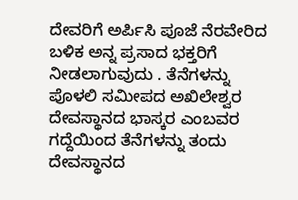ದೇವರಿಗೆ ಅರ್ಪಿಸಿ ಪೂಜೆ ನೆರವೇರಿದ ಬಳಿಕ ಅನ್ನ ಪ್ರಸಾದ ಭಕ್ತರಿಗೆ ನೀಡಲಾಗುವುದು . ತೆನೆಗಳನ್ನು ಪೊಳಲಿ ಸಮೀಪದ ಅಖಿಲೇಶ್ವರ ದೇವಸ್ಥಾನದ ಭಾಸ್ಕರ ಎಂಬವರ ಗದ್ದೆಯಿಂದ ತೆನೆಗಳನ್ನು ತಂದು ದೇವಸ್ಥಾನದ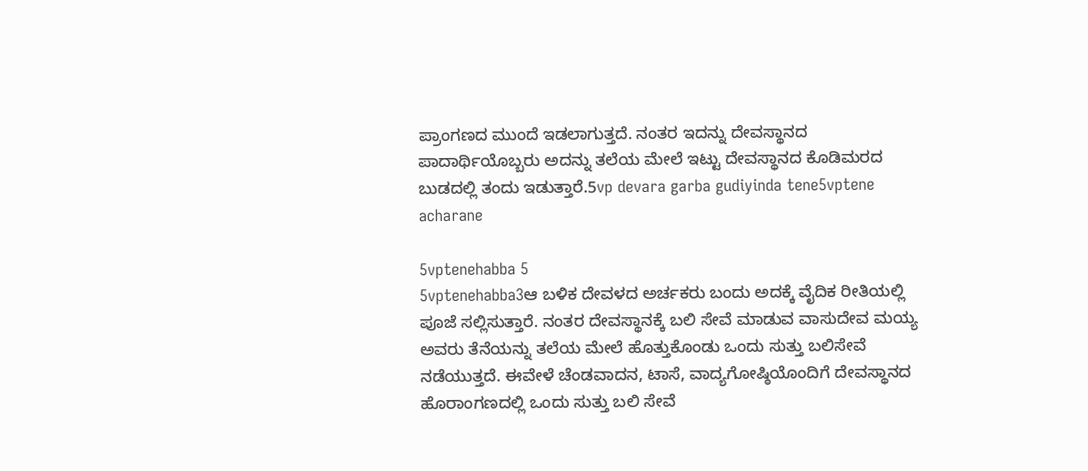ಪ್ರಾಂಗಣದ ಮುಂದೆ ಇಡಲಾಗುತ್ತದೆ. ನಂತರ ಇದನ್ನು ದೇವಸ್ಥಾನದ ಪಾದಾರ್ಥಿಯೊಬ್ಬರು ಅದನ್ನು ತಲೆಯ ಮೇಲೆ ಇಟ್ಟು ದೇವಸ್ಥಾನದ ಕೊಡಿಮರದ ಬುಡದಲ್ಲಿ ತಂದು ಇಡುತ್ತಾರೆ.5vp devara garba gudiyinda tene5vptene acharane

5vptenehabba 5
5vptenehabba3ಆ ಬಳಿಕ ದೇವಳದ ಅರ್ಚಕರು ಬಂದು ಅದಕ್ಕೆ ವೈದಿಕ ರೀತಿಯಲ್ಲಿ ಪೂಜೆ ಸಲ್ಲಿಸುತ್ತಾರೆ. ನಂತರ ದೇವಸ್ಥಾನಕ್ಕೆ ಬಲಿ ಸೇವೆ ಮಾಡುವ ವಾಸುದೇವ ಮಯ್ಯ ಅವರು ತೆನೆಯನ್ನು ತಲೆಯ ಮೇಲೆ ಹೊತ್ತುಕೊಂಡು ಒಂದು ಸುತ್ತು ಬಲಿಸೇವೆ ನಡೆಯುತ್ತದೆ. ಈವೇಳೆ ಚೆಂಡವಾದನ, ಟಾಸೆ, ವಾದ್ಯಗೋಷ್ಠಿಯೊಂದಿಗೆ ದೇವಸ್ಥಾನದ ಹೊರಾಂಗಣದಲ್ಲಿ ಒಂದು ಸುತ್ತು ಬಲಿ ಸೇವೆ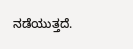ನಡೆಯುತ್ತದೆ.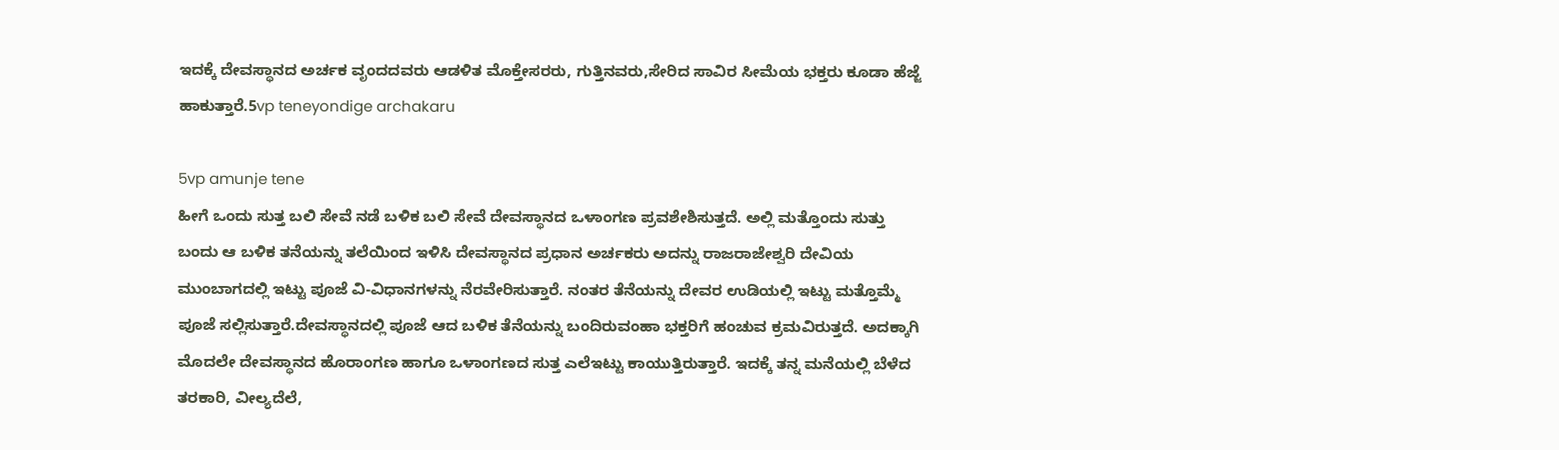ಇದಕ್ಕೆ ದೇವಸ್ಥಾನದ ಅರ್ಚಕ ವೃಂದದವರು ಆಡಳಿತ ಮೊಕ್ತೇಸರರು, ಗುತ್ತಿನವರು,ಸೇರಿದ ಸಾವಿರ ಸೀಮೆಯ ಭಕ್ತರು ಕೂಡಾ ಹೆಜ್ಜೆ ಹಾಕುತ್ತಾರೆ.5vp teneyondige archakaru

5vp amunje tene
ಹೀಗೆ ಒಂದು ಸುತ್ತ ಬಲಿ ಸೇವೆ ನಡೆ ಬಳಿಕ ಬಲಿ ಸೇವೆ ದೇವಸ್ಥಾನದ ಒಳಾಂಗಣ ಪ್ರವಶೇಶಿಸುತ್ತದೆ. ಅಲ್ಲಿ ಮತ್ತೊಂದು ಸುತ್ತು ಬಂದು ಆ ಬಳಿಕ ತನೆಯನ್ನು ತಲೆಯಿಂದ ಇಳಿಸಿ ದೇವಸ್ಥಾನದ ಪ್ರಧಾನ ಅರ್ಚಕರು ಅದನ್ನು ರಾಜರಾಜೇಶ್ವರಿ ದೇವಿಯ ಮುಂಬಾಗದಲ್ಲಿ ಇಟ್ಟು ಪೂಜೆ ವಿ-ವಿಧಾನಗಳನ್ನು ನೆರವೇರಿಸುತ್ತಾರೆ. ನಂತರ ತೆನೆಯನ್ನು ದೇವರ ಉಡಿಯಲ್ಲಿ ಇಟ್ಟು ಮತ್ತೊಮ್ಮೆ ಪೂಜೆ ಸಲ್ಲಿಸುತ್ತಾರೆ.ದೇವಸ್ಥಾನದಲ್ಲಿ ಪೂಜೆ ಆದ ಬಳಿಕ ತೆನೆಯನ್ನು ಬಂದಿರುವಂಹಾ ಭಕ್ತರಿಗೆ ಹಂಚುವ ಕ್ರಮವಿರುತ್ತದೆ. ಅದಕ್ಕಾಗಿ ಮೊದಲೇ ದೇವಸ್ಥಾನದ ಹೊರಾಂಗಣ ಹಾಗೂ ಒಳಾಂಗಣದ ಸುತ್ತ ಎಲೆಇಟ್ಟು ಕಾಯುತ್ತಿರುತ್ತಾರೆ. ಇದಕ್ಕೆ ತನ್ನ ಮನೆಯಲ್ಲಿ ಬೆಳೆದ ತರಕಾರಿ, ವೀಲ್ಯದೆಲೆ,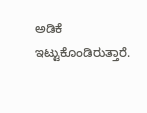ಅಡಿಕೆ ಇಟ್ಟುಕೊಂಡಿರುತ್ತಾರೆ.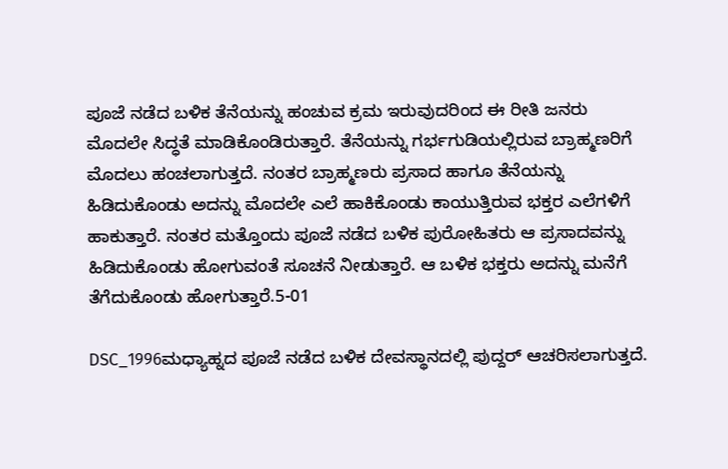ಪೂಜೆ ನಡೆದ ಬಳಿಕ ತೆನೆಯನ್ನು ಹಂಚುವ ಕ್ರಮ ಇರುವುದರಿಂದ ಈ ರೀತಿ ಜನರು ಮೊದಲೇ ಸಿದ್ಧತೆ ಮಾಡಿಕೊಂಡಿರುತ್ತಾರೆ. ತೆನೆಯನ್ನು ಗರ್ಭಗುಡಿಯಲ್ಲಿರುವ ಬ್ರಾಹ್ಮಣರಿಗೆ ಮೊದಲು ಹಂಚಲಾಗುತ್ತದೆ. ನಂತರ ಬ್ರಾಹ್ಮಣರು ಪ್ರಸಾದ ಹಾಗೂ ತೆನೆಯನ್ನು ಹಿಡಿದುಕೊಂಡು ಅದನ್ನು ಮೊದಲೇ ಎಲೆ ಹಾಕಿಕೊಂಡು ಕಾಯುತ್ತಿರುವ ಭಕ್ತರ ಎಲೆಗಳಿಗೆ ಹಾಕುತ್ತಾರೆ. ನಂತರ ಮತ್ತೊಂದು ಪೂಜೆ ನಡೆದ ಬಳಿಕ ಪುರೋಹಿತರು ಆ ಪ್ರಸಾದವನ್ನು ಹಿಡಿದುಕೊಂಡು ಹೋಗುವಂತೆ ಸೂಚನೆ ನೀಡುತ್ತಾರೆ. ಆ ಬಳಿಕ ಭಕ್ತರು ಅದನ್ನು ಮನೆಗೆ ತೆಗೆದುಕೊಂಡು ಹೋಗುತ್ತಾರೆ.5-01

DSC_1996ಮಧ್ಯಾಹ್ನದ ಪೂಜೆ ನಡೆದ ಬಳಿಕ ದೇವಸ್ಥಾನದಲ್ಲಿ ಪುದ್ದರ್ ಆಚರಿಸಲಾಗುತ್ತದೆ.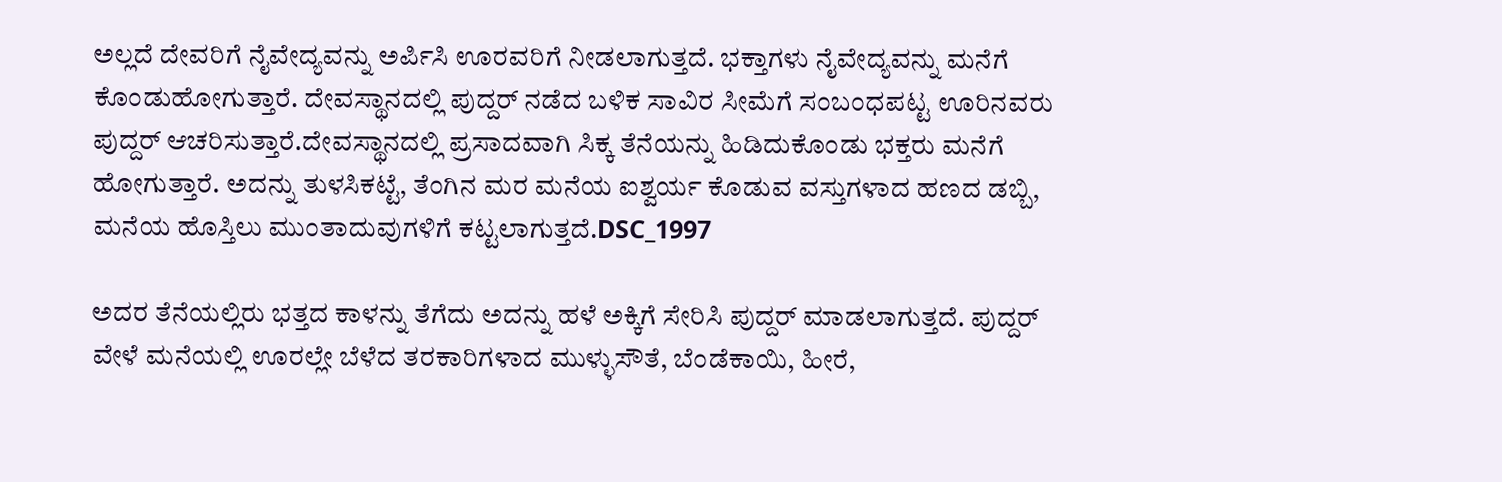ಅಲ್ಲದೆ ದೇವರಿಗೆ ನೈವೇದ್ಯವನ್ನು ಅರ್ಪಿಸಿ ಊರವರಿಗೆ ನೀಡಲಾಗುತ್ತದೆ. ಭಕ್ತಾಗಳು ನೈವೇದ್ಯವನ್ನು ಮನೆಗೆ ಕೊಂಡುಹೋಗುತ್ತಾರೆ. ದೇವಸ್ಥಾನದಲ್ಲಿ ಪುದ್ದರ್ ನಡೆದ ಬಳಿಕ ಸಾವಿರ ಸೀಮೆಗೆ ಸಂಬಂಧಪಟ್ಟ ಊರಿನವರು ಪುದ್ದರ್ ಆಚರಿಸುತ್ತಾರೆ.ದೇವಸ್ಥಾನದಲ್ಲಿ ಪ್ರಸಾದವಾಗಿ ಸಿಕ್ಕ ತೆನೆಯನ್ನು ಹಿಡಿದುಕೊಂಡು ಭಕ್ತರು ಮನೆಗೆ ಹೋಗುತ್ತಾರೆ. ಅದನ್ನು ತುಳಸಿಕಟ್ಟೆ, ತೆಂಗಿನ ಮರ ಮನೆಯ ಐಶ್ವರ್ಯ ಕೊಡುವ ವಸ್ತುಗಳಾದ ಹಣದ ಡಬ್ಬಿ, ಮನೆಯ ಹೊಸ್ತಿಲು ಮುಂತಾದುವುಗಳಿಗೆ ಕಟ್ಟಲಾಗುತ್ತದೆ.DSC_1997

ಅದರ ತೆನೆಯಲ್ಲಿರು ಭತ್ತದ ಕಾಳನ್ನು ತೆಗೆದು ಅದನ್ನು ಹಳೆ ಅಕ್ಕಿಗೆ ಸೇರಿಸಿ ಪುದ್ದರ್ ಮಾಡಲಾಗುತ್ತದೆ. ಪುದ್ದರ್ ವೇಳೆ ಮನೆಯಲ್ಲಿ ಊರಲ್ಲೇ ಬೆಳೆದ ತರಕಾರಿಗಳಾದ ಮುಳ್ಳುಸೌತೆ, ಬೆಂಡೆಕಾಯಿ, ಹೀರೆ,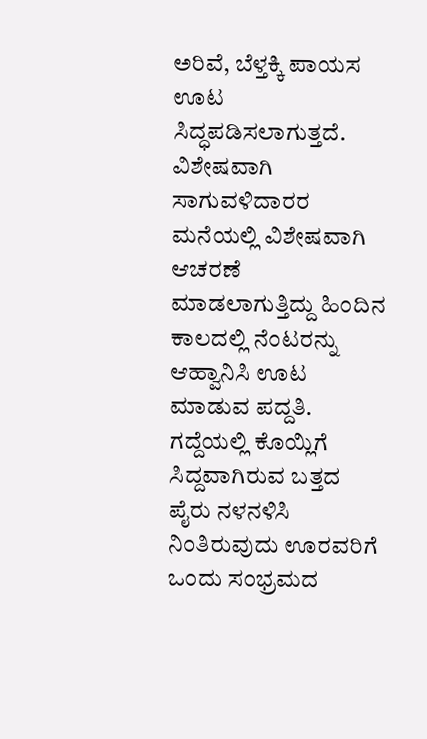ಅರಿವೆ, ಬೆಳ್ತಕ್ಕಿ ಪಾಯಸ ಊಟ ಸಿದ್ಧಪಡಿಸಲಾಗುತ್ತದೆ. ವಿಶೇಷವಾಗಿ ಸಾಗುವಳಿದಾರರ ಮನೆಯಲ್ಲಿ ವಿಶೇಷವಾಗಿ ಆಚರಣೆ ಮಾಡಲಾಗುತ್ತಿದ್ದು ಹಿಂದಿನ ಕಾಲದಲ್ಲಿ ನೆಂಟರನ್ನು ಆಹ್ವಾನಿಸಿ ಊಟ ಮಾಡುವ ಪದ್ದತಿ. ಗದ್ದೆಯಲ್ಲಿ ಕೊಯ್ಲಿಗೆ ಸಿದ್ದವಾಗಿರುವ ಬತ್ತದ ಪೈರು ನಳನಳಿಸಿ ನಿಂತಿರುವುದು ಊರವರಿಗೆ ಒಂದು ಸಂಭ್ರಮದ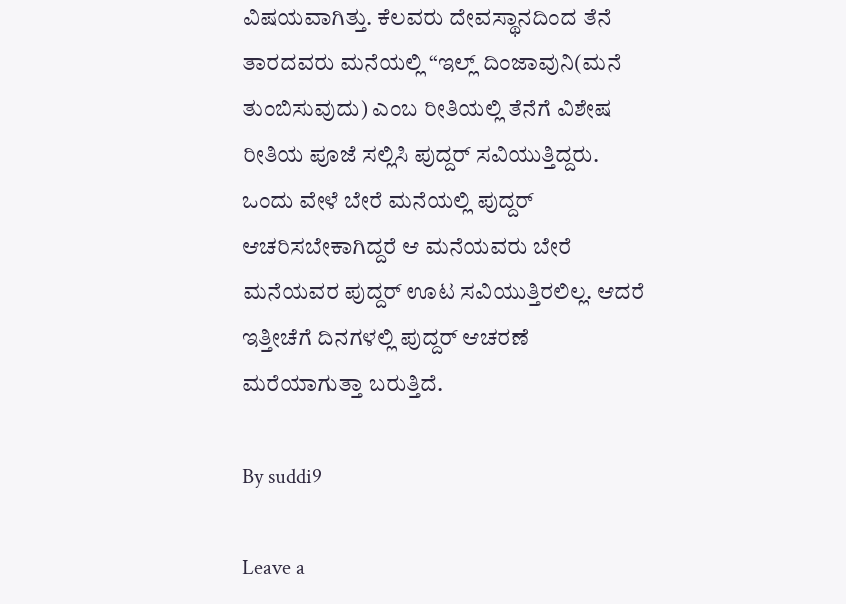ವಿಷಯವಾಗಿತ್ತು. ಕೆಲವರು ದೇವಸ್ಥಾನದಿಂದ ತೆನೆ ತಾರದವರು ಮನೆಯಲ್ಲಿ “ಇಲ್ಲ್ ದಿಂಜಾವುನಿ(ಮನೆ ತುಂಬಿಸುವುದು) ಎಂಬ ರೀತಿಯಲ್ಲಿ ತೆನೆಗೆ ವಿಶೇಷ ರೀತಿಯ ಪೂಜೆ ಸಲ್ಲಿಸಿ ಪುದ್ದರ್ ಸವಿಯುತ್ತಿದ್ದರು. ಒಂದು ವೇಳೆ ಬೇರೆ ಮನೆಯಲ್ಲಿ ಪುದ್ದರ್ ಆಚರಿಸಬೇಕಾಗಿದ್ದರೆ ಆ ಮನೆಯವರು ಬೇರೆ ಮನೆಯವರ ಪುದ್ದರ್ ಊಟ ಸವಿಯುತ್ತಿರಲಿಲ್ಲ. ಆದರೆ ಇತ್ತೀಚೆಗೆ ದಿನಗಳಲ್ಲಿ ಪುದ್ದರ್ ಆಚರಣೆ ಮರೆಯಾಗುತ್ತಾ ಬರುತ್ತಿದೆ.

By suddi9

Leave a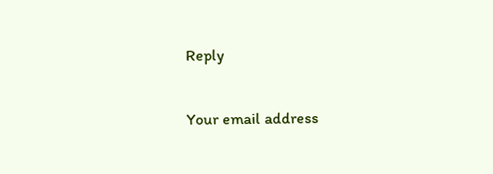Reply

Your email address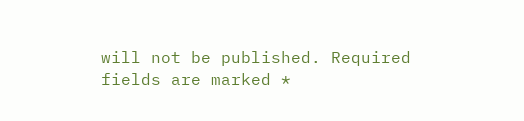will not be published. Required fields are marked *